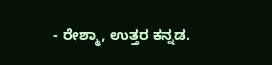- ರೇಶ್ಮಾ, ಉತ್ತರ ಕನ್ನಡ.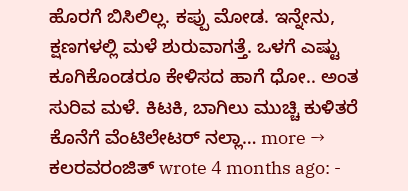ಹೊರಗೆ ಬಿಸಿಲಿಲ್ಲ. ಕಪ್ಪು ಮೋಡ. ಇನ್ನೇನು, ಕ್ಷಣಗಳಲ್ಲಿ ಮಳೆ ಶುರುವಾಗತ್ತೆ. ಒಳಗೆ ಎಷ್ಟು ಕೂಗಿಕೊಂಡರೂ ಕೇಳಿಸದ ಹಾಗೆ ಧೋ.. ಅಂತ ಸುರಿವ ಮಳೆ. ಕಿಟಕಿ, ಬಾಗಿಲು ಮುಚ್ಚಿ ಕುಳಿತರೆ ಕೊನೆಗೆ ವೆಂಟಿಲೇಟರ್ ನಲ್ಲಾ… more →
ಕಲರವರಂಜಿತ್ wrote 4 months ago: -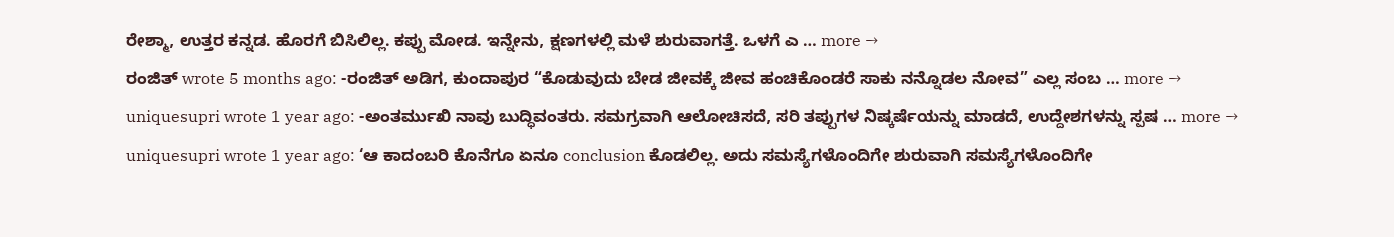ರೇಶ್ಮಾ, ಉತ್ತರ ಕನ್ನಡ. ಹೊರಗೆ ಬಿಸಿಲಿಲ್ಲ. ಕಪ್ಪು ಮೋಡ. ಇನ್ನೇನು, ಕ್ಷಣಗಳಲ್ಲಿ ಮಳೆ ಶುರುವಾಗತ್ತೆ. ಒಳಗೆ ಎ … more →
ರಂಜಿತ್ wrote 5 months ago: -ರಂಜಿತ್ ಅಡಿಗ, ಕುಂದಾಪುರ “ಕೊಡುವುದು ಬೇಡ ಜೀವಕ್ಕೆ ಜೀವ ಹಂಚಿಕೊಂಡರೆ ಸಾಕು ನನ್ನೊಡಲ ನೋವ” ಎಲ್ಲ ಸಂಬ … more →
uniquesupri wrote 1 year ago: -ಅಂತರ್ಮುಖಿ ನಾವು ಬುದ್ಧಿವಂತರು. ಸಮಗ್ರವಾಗಿ ಆಲೋಚಿಸದೆ, ಸರಿ ತಪ್ಪುಗಳ ನಿಷ್ಕರ್ಷೆಯನ್ನು ಮಾಡದೆ, ಉದ್ದೇಶಗಳನ್ನು ಸ್ಪಷ … more →
uniquesupri wrote 1 year ago: ‘ಆ ಕಾದಂಬರಿ ಕೊನೆಗೂ ಏನೂ conclusion ಕೊಡಲಿಲ್ಲ. ಅದು ಸಮಸ್ಯೆಗಳೊಂದಿಗೇ ಶುರುವಾಗಿ ಸಮಸ್ಯೆಗಳೊಂದಿಗೇ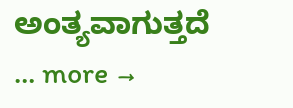ಅಂತ್ಯವಾಗುತ್ತದೆ … more →